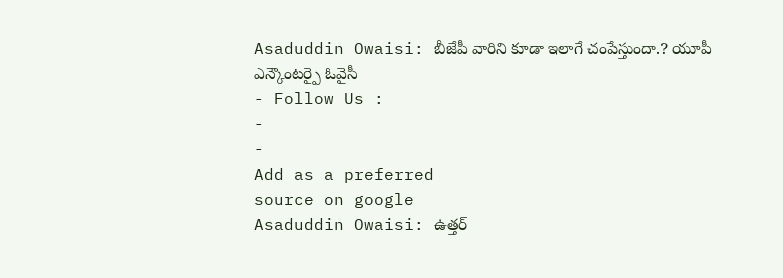Asaduddin Owaisi: బీజేపీ వారిని కూడా ఇలాగే చంపేస్తుందా.? యూపీ ఎన్కౌంటర్పై ఓవైసీ
- Follow Us :
-
-
Add as a preferred
source on google
Asaduddin Owaisi: ఉత్తర్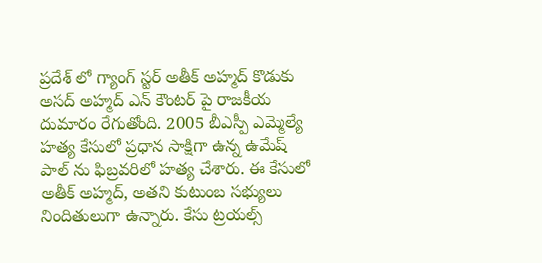ప్రదేశ్ లో గ్యాంగ్ స్టర్ అతీక్ అహ్మద్ కొడుకు అసద్ అహ్మద్ ఎన్ కౌంటర్ పై రాజకీయ దుమారం రేగుతోంది. 2005 బీఎస్పీ ఎమ్మెల్యే హత్య కేసులో ప్రధాన సాక్షిగా ఉన్న ఉమేష్ పాల్ ను ఫిబ్రవరిలో హత్య చేశారు. ఈ కేసులో అతీక్ అహ్మద్, అతని కుటుంబ సభ్యులు నిందితులుగా ఉన్నారు. కేసు ట్రయల్స్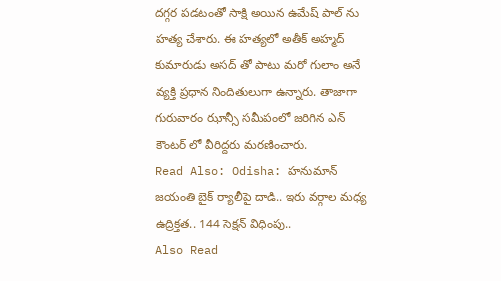దగ్గర పడటంతో సాక్షి అయిన ఉమేష్ పాల్ ను హత్య చేశారు. ఈ హత్యలో అతీక్ అహ్మద్ కుమారుడు అసద్ తో పాటు మరో గులాం అనే వ్యక్తి ప్రధాన నిందితులుగా ఉన్నారు. తాజాగా గురువారం ఝాన్సీ సమీపంలో జరిగిన ఎన్ కౌంటర్ లో వీరిద్దరు మరణించారు.
Read Also: Odisha: హనుమాన్ జయంతి బైక్ ర్యాలీపై దాడి.. ఇరు వర్గాల మధ్య ఉద్రిక్తత.. 144 సెక్షన్ విధింపు..
Also Read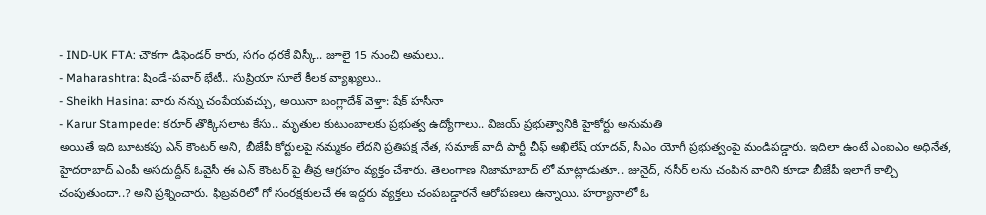- IND-UK FTA: చౌకగా డిఫెండర్ కారు, సగం ధరకే విస్కీ.. జూలై 15 నుంచి అమలు..
- Maharashtra: షిండే-పవార్ భేటీ.. సుప్రియా సూలే కీలక వ్యాఖ్యలు..
- Sheikh Hasina: వారు నన్ను చంపేయవచ్చు, అయినా బంగ్లాదేశ్ వెళ్తా: షేక్ హసీనా
- Karur Stampede: కరూర్ తొక్కిసలాట కేసు.. మృతుల కుటుంబాలకు ప్రభుత్వ ఉద్యోగాలు.. విజయ్ ప్రభుత్వానికి హైకోర్టు అనుమతి
అయితే ఇది బూటకపు ఎన్ కౌంటర్ అని, బీజేపీ కోర్టులపై నమ్మకం లేదని ప్రతిపక్ష నేత, సమాజ్ వాదీ పార్టీ చీఫ్ అఖిలేష్ యాదవ్, సీఎం యోగీ ప్రభుత్వంపై మండిపడ్డారు. ఇదిలా ఉంటే ఎంఐఎం అధినేత, హైదరాబాద్ ఎంపీ అసదుద్దీన్ ఓవైసీ ఈ ఎన్ కౌంటర్ పై తీవ్ర ఆగ్రహం వ్యక్తం చేశారు. తెలంగాణ నిజామాబాద్ లో మాట్లాడుతూ.. జునైద్, నసీర్ లను చంపిన వారిని కూడా బీజేపీ ఇలాగే కాల్చి చంపుతుందా..? అని ప్రశ్నించారు. ఫిబ్రవరిలో గో సంరక్షకులచే ఈ ఇద్దరు వ్యక్తలు చంపబడ్డారనే ఆరోపణలు ఉన్నాయి. హర్యానాలో ఓ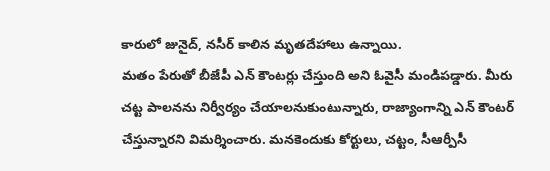కారులో జునైద్, నసీర్ కాలిన మృతదేహాలు ఉన్నాయి.
మతం పేరుతో బీజేపీ ఎన్ కౌంటర్లు చేస్తుంది అని ఓవైసీ మండిపడ్డారు. మీరు చట్ట పాలనను నిర్వీర్యం చేయాలనుకుంటున్నారు, రాజ్యాంగాన్ని ఎన్ కౌంటర్ చేస్తున్నారని విమర్శించారు. మనకెందుకు కోర్టులు, చట్టం, సీఆర్పీసీ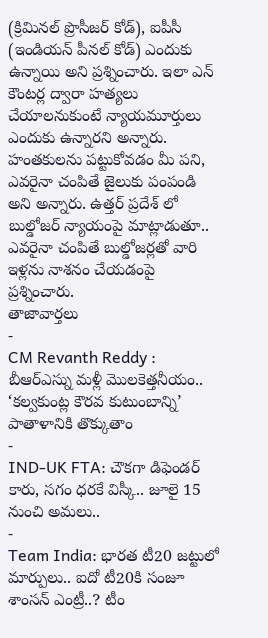(క్రిమినల్ ప్రొసీజర్ కోడ్), ఐపీసీ (ఇండియన్ పీనల్ కోడ్) ఎందుకు ఉన్నాయి అని ప్రశ్నించారు. ఇలా ఎన్ కౌంటర్ల ద్వారా హత్యలు చేయాలనుకుంటే న్యాయమూర్తులు ఎందుకు ఉన్నారని అన్నారు. హంతకులను పట్టుకోవడం మీ పని, ఎవరైనా చంపితే జైలుకు పంపండి అని అన్నారు. ఉత్తర్ ప్రదేశ్ లో బుల్డోజర్ న్యాయంపై మాట్లాడుతూ.. ఎవరైనా చంపితే బుల్డోజర్లతో వారి ఇళ్లను నాశనం చేయడంపై ప్రశ్నించారు.
తాజావార్తలు
-
CM Revanth Reddy : బీఆర్ఎస్ను మళ్లీ మొలకెత్తనీయం.. ‘కల్వకుంట్ల కౌరవ కుటుంబాన్ని’ పాతాళానికి తొక్కుతాం
-
IND-UK FTA: చౌకగా డిఫెండర్ కారు, సగం ధరకే విస్కీ.. జూలై 15 నుంచి అమలు..
-
Team India: భారత టీ20 జట్టులో మార్పులు.. ఐదో టీ20కి సంజూ శాంసన్ ఎంట్రీ..? టీం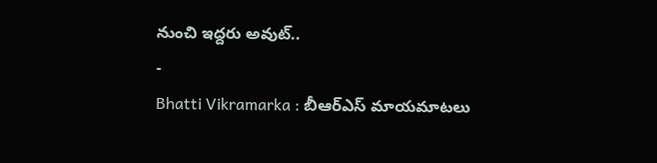నుంచి ఇద్దరు అవుట్..
-
Bhatti Vikramarka : బీఆర్ఎస్ మాయమాటలు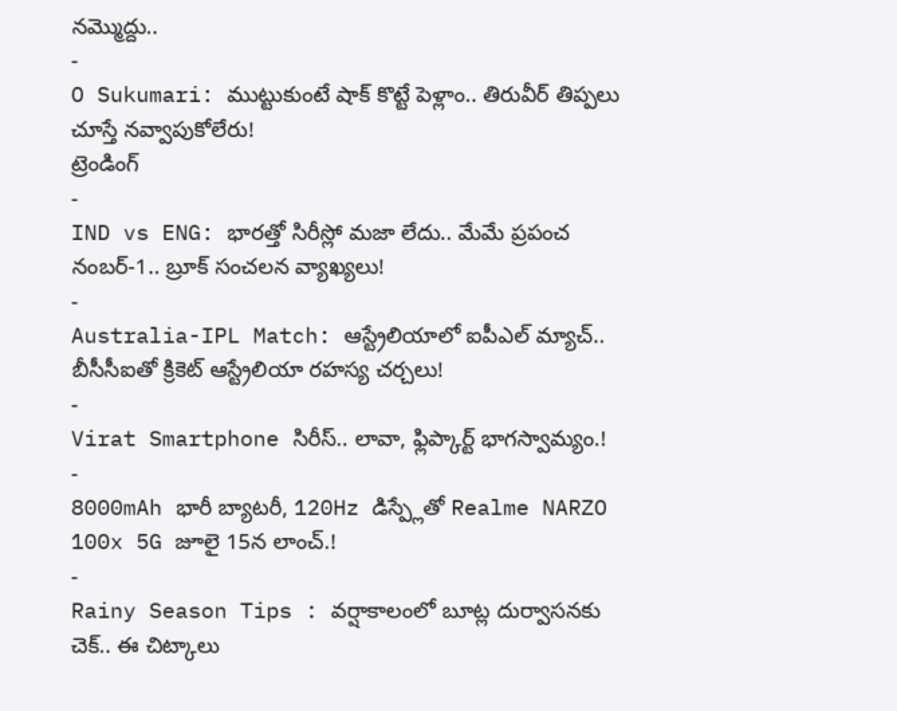నమ్మొద్దు..
-
O Sukumari: ముట్టుకుంటే షాక్ కొట్టే పెళ్లాం.. తిరువీర్ తిప్పలు చూస్తే నవ్వాపుకోలేరు!
ట్రెండింగ్
-
IND vs ENG: భారత్తో సిరీస్లో మజా లేదు.. మేమే ప్రపంచ నంబర్-1.. బ్రూక్ సంచలన వ్యాఖ్యలు!
-
Australia-IPL Match: ఆస్ట్రేలియాలో ఐపీఎల్ మ్యాచ్.. బీసీసీఐతో క్రికెట్ ఆస్ట్రేలియా రహస్య చర్చలు!
-
Virat Smartphone సిరీస్.. లావా, ఫ్లిప్కార్ట్ భాగస్వామ్యం.!
-
8000mAh భారీ బ్యాటరీ, 120Hz డిస్ప్లేతో Realme NARZO 100x 5G జూలై 15న లాంచ్.!
-
Rainy Season Tips : వర్షాకాలంలో బూట్ల దుర్వాసనకు చెక్.. ఈ చిట్కాలు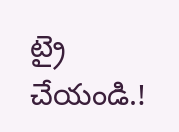ట్రై చేయండి.!